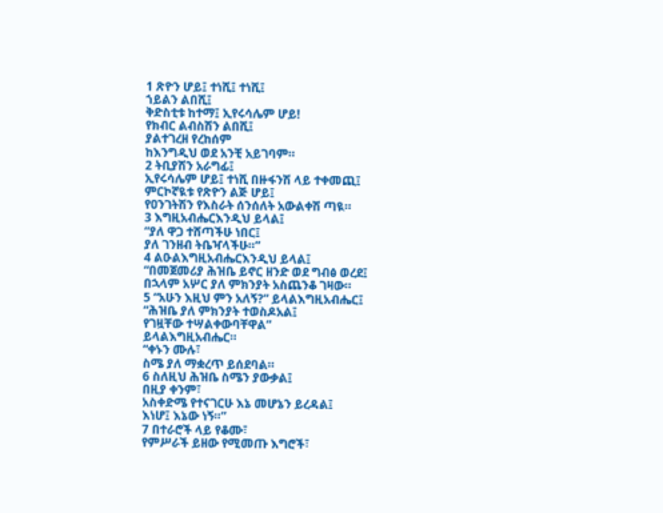1 ጽዮን ሆይ፤ ተነሺ፤ ተነሺ፤
ኀይልን ልበሺ፤
ቅድስቲቱ ከተማ፤ ኢየሩሳሌም ሆይ!
የክብር ልብስሽን ልበሺ፤
ያልተገረዘ የረከሰም
ከእንግዲህ ወደ አንቺ አይገባም።
2 ትቢያሽን አራግፊ፤
ኢየሩሳሌም ሆይ፤ ተነሺ በዙፋንሽ ላይ ተቀመጪ፤
ምርኮኛዪቱ የጽዮን ልጅ ሆይ፤
የዐንገትሽን የእስራት ሰንሰለት አውልቀሽ ጣዪ።
3 እግዚአብሔርእንዲህ ይላል፤
“ያለ ዋጋ ተሸጣችሁ ነበር፤
ያለ ገንዘብ ትቤዣላችሁ።”
4 ልዑልእግዚአብሔርእንዲህ ይላል፤
“በመጀመሪያ ሕዝቤ ይኖር ዘንድ ወደ ግብፅ ወረደ፤
በኋላም አሦር ያለ ምክንያት አስጨንቆ ገዛው።
5 “አሁን እዚህ ምን አለኝ?” ይላልእግዚአብሔር፤
“ሕዝቤ ያለ ምክንያት ተወስዶአል፤
የገዟቸው ተሣልቀውባቸዋል”
ይላልእግዚአብሔር።
“ቀኑን ሙሉ፣
ስሜ ያለ ማቋረጥ ይሰደባል።
6 ስለዚህ ሕዝቤ ስሜን ያውቃል፤
በዚያ ቀንም፣
አስቀድሜ የተናገርሁ እኔ መሆኔን ይረዳል፤
እነሆ፤ እኔው ነኝ።”
7 በተራሮች ላይ የቆሙ፣
የምሥራች ይዘው የሚመጡ እግሮች፣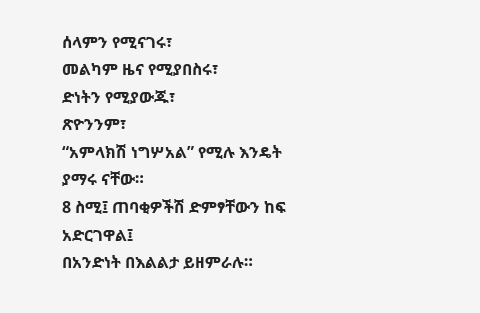ሰላምን የሚናገሩ፣
መልካም ዜና የሚያበስሩ፣
ድነትን የሚያውጁ፣
ጽዮንንም፣
“አምላክሽ ነግሦአል” የሚሉ እንዴት ያማሩ ናቸው።
8 ስሚ፤ ጠባቂዎችሽ ድምፃቸውን ከፍ አድርገዋል፤
በአንድነት በእልልታ ይዘምራሉ።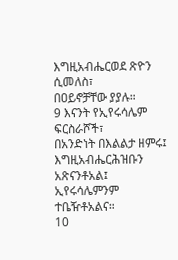እግዚአብሔርወደ ጽዮን ሲመለስ፣
በዐይኖቻቸው ያያሉ።
9 እናንት የኢየሩሳሌም ፍርስራሾች፣
በአንድነት በእልልታ ዘምሩ፤
እግዚአብሔርሕዝቡን አጽናንቶአል፤
ኢየሩሳሌምንም ተቤዥቶአልና።
10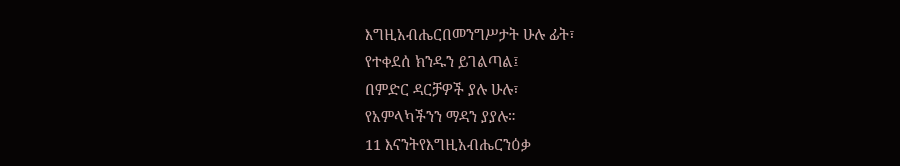እግዚአብሔርበመንግሥታት ሁሉ ፊት፣
የተቀደሰ ክንዱን ይገልጣል፤
በምድር ዳርቻዎች ያሉ ሁሉ፣
የአምላካችንን ማዳን ያያሉ።
11 እናንትየእግዚአብሔርንዕቃ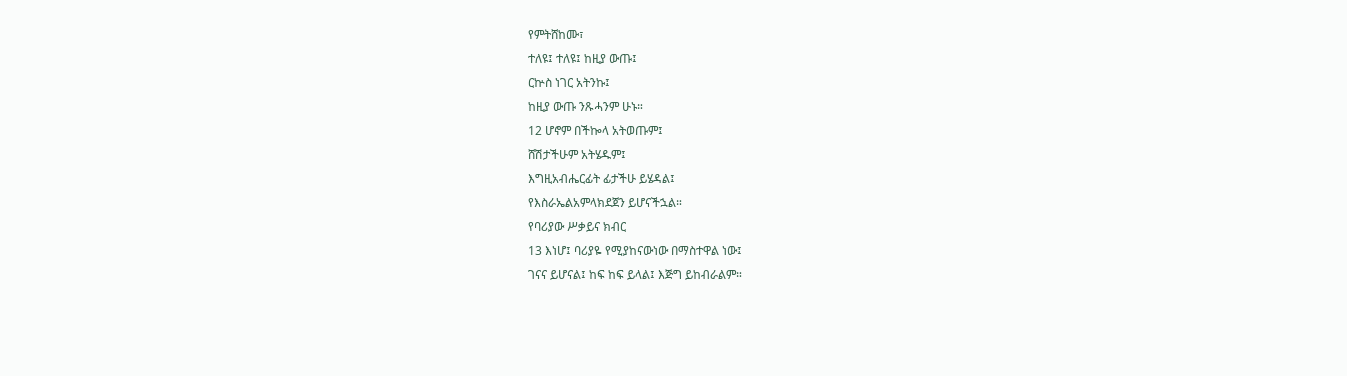የምትሸከሙ፣
ተለዩ፤ ተለዩ፤ ከዚያ ውጡ፤
ርኵስ ነገር አትንኩ፤
ከዚያ ውጡ ንጹሓንም ሁኑ።
12 ሆኖም በችኰላ አትወጡም፤
ሸሽታችሁም አትሄዱም፤
እግዚአብሔርፊት ፊታችሁ ይሄዳል፤
የእስራኤልአምላክደጀን ይሆናችኋል።
የባሪያው ሥቃይና ክብር
13 እነሆ፤ ባሪያዬ የሚያከናውነው በማስተዋል ነው፤
ገናና ይሆናል፤ ከፍ ከፍ ይላል፤ እጅግ ይከብራልም።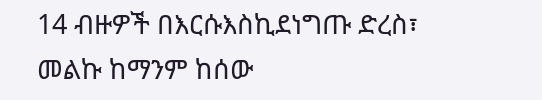14 ብዙዎች በእርሱእስኪደነግጡ ድረስ፣
መልኩ ከማንም ከሰው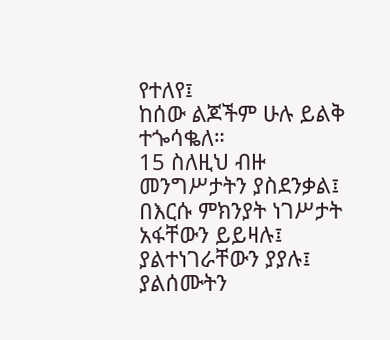የተለየ፤
ከሰው ልጆችም ሁሉ ይልቅ ተጐሳቈለ።
15 ስለዚህ ብዙ መንግሥታትን ያስደንቃል፤
በእርሱ ምክንያት ነገሥታት አፋቸውን ይይዛሉ፤
ያልተነገራቸውን ያያሉ፤
ያልሰሙትን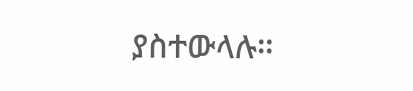ያስተውላሉ።